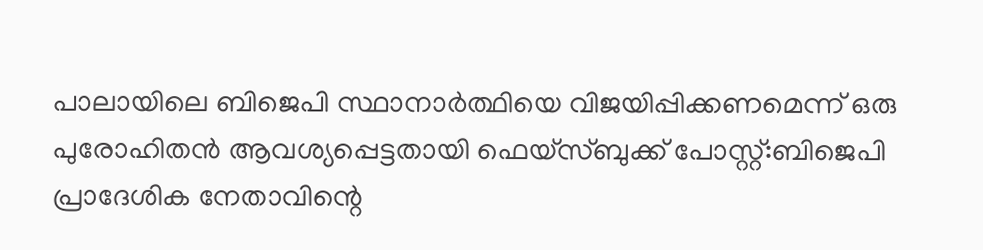പാലായിലെ ബിജെപി സ്ഥാനാർത്ഥിയെ വിജയിപ്പിക്കണമെന്ന് ഒരു പുരോഹിതൻ ആവശ്യപ്പെട്ടതായി ഫെയ്സ്ബുക്ക് പോസ്റ്റ്:ബിജെപി പ്രാദേശിക നേതാവിന്റെ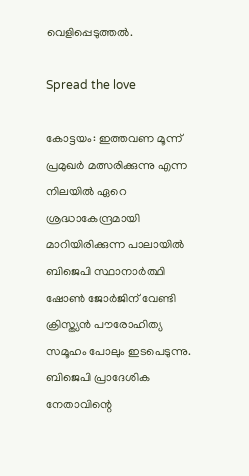വെളിപ്പെടുത്തൽ.

Spread the love

കോട്ടയം: ഇത്തവണ മൂന്ന് പ്രമുഖര്‍ മത്സരിക്കുന്നു എന്ന നിലയില്‍ ഏറെ ശ്രദ്ധാകേന്ദ്രമായി മാറിയിരിക്കുന്ന പാലായില്‍ ബിജെപി സ്ഥാനാര്‍ത്ഥി ഷോണ്‍ ജോര്‍ജിന് വേണ്ടി ക്രിസ്ത്യന്‍ പൗരോഹിത്യ സമൂഹം പോലും ഇടപെടുന്നു.
ബിജെപി പ്രാദേശിക നേതാവിന്റെ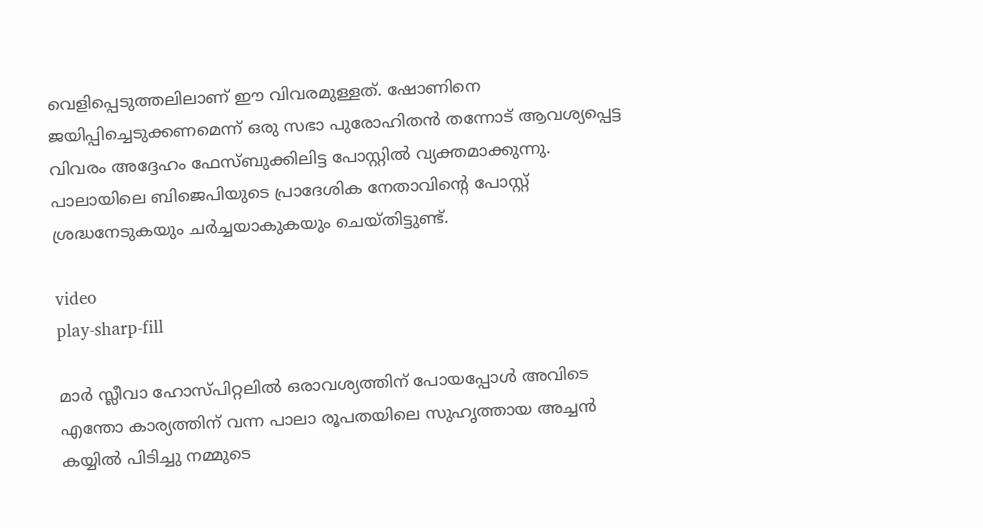വെളിപ്പെടുത്തലിലാണ് ഈ വിവരമുള്ളത്. ഷോണിനെ ജയിപ്പിച്ചെടുക്കണമെന്ന് ഒരു സഭാ പുരോഹിതന്‍ തന്നോട് ആവശ്യപ്പെട്ട വിവരം അദ്ദേഹം ഫേസ്ബുക്കിലിട്ട പോസ്റ്റില്‍ വ്യക്തമാക്കുന്നു. പാലായിലെ ബിജെപിയുടെ പ്രാദേശിക നേതാവിന്റെ പോസ്റ്റ് ശ്രദ്ധനേടുകയും ചര്‍ച്ചയാകുകയും ചെയ്തിട്ടുണ്ട്.

video
play-sharp-fill

മാര്‍ സ്ലീവാ ഹോസ്പിറ്റലില്‍ ഒരാവശ്യത്തിന് പോയപ്പോള്‍ അവിടെ എന്തോ കാര്യത്തിന് വന്ന പാലാ രൂപതയിലെ സുഹൃത്തായ അച്ചന്‍ കയ്യില്‍ പിടിച്ചു നമ്മുടെ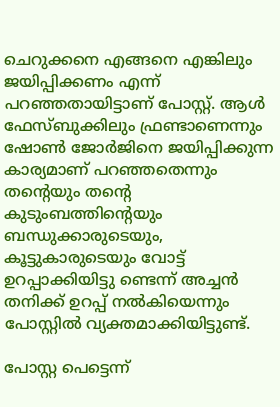ചെറുക്കനെ എങ്ങനെ എങ്കിലും ജയിപ്പിക്കണം എന്ന് പറഞ്ഞതായിട്ടാണ് പോസ്റ്റ്. ആള്‍ ഫേസ്ബുക്കിലും ഫ്രണ്ടാണെന്നും ഷോണ്‍ ജോര്‍ജിനെ ജയിപ്പിക്കുന്ന കാര്യമാണ് പറഞ്ഞതെന്നും തന്റെയും തന്റെ കുടുംബത്തിന്റെയും ബന്ധുക്കാരുടെയും, കൂട്ടുകാരുടെയും വോട്ട് ഉറപ്പാക്കിയിട്ടു ണ്ടെന്ന് അച്ചന്‍ തനിക്ക് ഉറപ്പ് നല്‍കിയെന്നും പോസ്റ്റില്‍ വ്യക്തമാക്കിയിട്ടുണ്ട്.

പോസ്റ്റ പെട്ടെന്ന്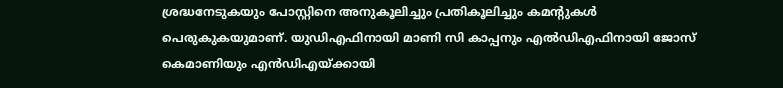ശ്രദ്ധനേടുകയും പോസ്റ്റിനെ അനുകൂലിച്ചും പ്രതികൂലിച്ചും കമന്റുകള്‍ പെരുകുകയുമാണ്. യുഡിഎഫിനായി മാണി സി കാപ്പനും എല്‍ഡിഎഫിനായി ജോസ് കെമാണിയും എന്‍ഡിഎയ്ക്കായി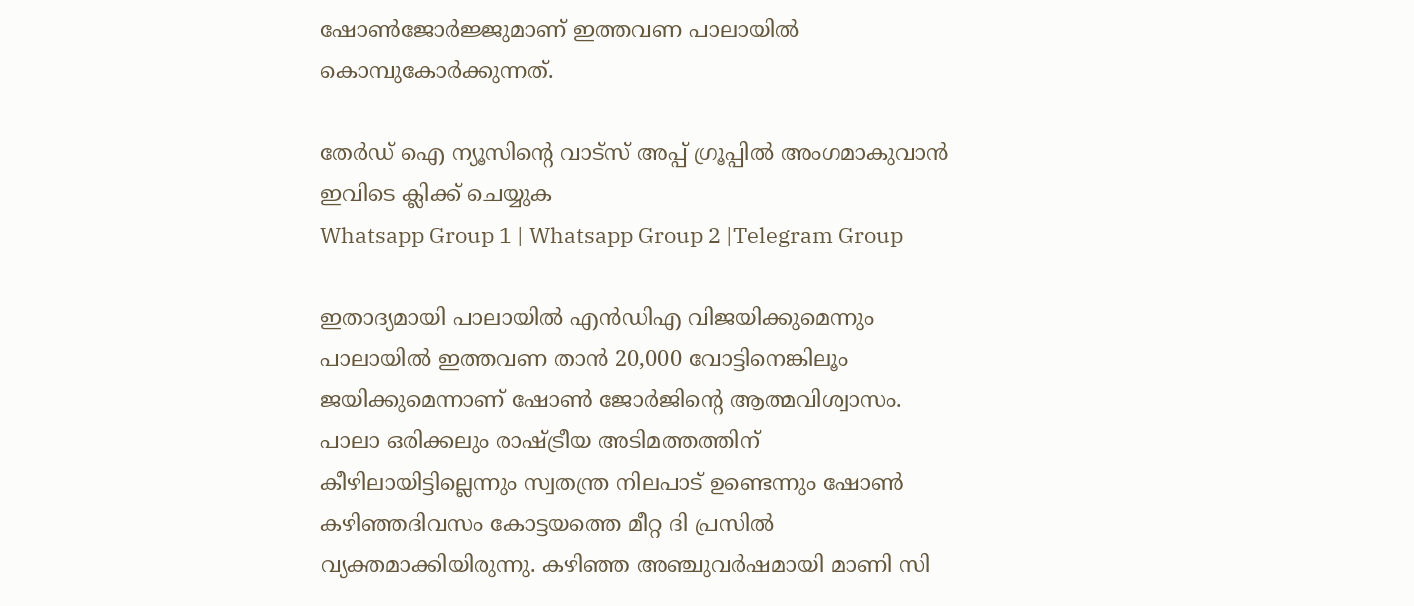ഷോണ്‍ജോര്‍ജ്ജുമാണ് ഇത്തവണ പാലായില്‍ കൊമ്പുകോര്‍ക്കുന്നത്.

തേർഡ് ഐ ന്യൂസിന്റെ വാട്സ് അപ്പ് ഗ്രൂപ്പിൽ അംഗമാകുവാൻ ഇവിടെ ക്ലിക്ക് ചെയ്യുക
Whatsapp Group 1 | Whatsapp Group 2 |Telegram Group

ഇതാദ്യമായി പാലായില്‍ എന്‍ഡിഎ വിജയിക്കുമെന്നും പാലായില്‍ ഇത്തവണ താന്‍ 20,000 വോട്ടിനെങ്കിലൂം ജയിക്കുമെന്നാണ് ഷോണ്‍ ജോര്‍ജിന്റെ ആത്മവിശ്വാസം. പാലാ ഒരിക്കലും രാഷ്ട്രീയ അടിമത്തത്തിന് കീഴിലായിട്ടില്ലെന്നും സ്വതന്ത്ര നിലപാട് ഉണ്ടെന്നും ഷോണ്‍ കഴിഞ്ഞദിവസം കോട്ടയത്തെ മീറ്റ ദി പ്രസില്‍ വ്യക്തമാക്കിയിരുന്നു. കഴിഞ്ഞ അഞ്ചുവര്‍ഷമായി മാണി സി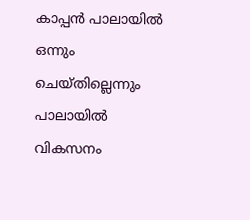കാപ്പന്‍ പാലായില്‍ ഒന്നും ചെയ്തില്ലെന്നും പാലായില്‍ വികസനം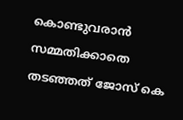കൊണ്ടുവരാന്‍ സമ്മതിക്കാതെ തടഞ്ഞത് ജോസ് കെ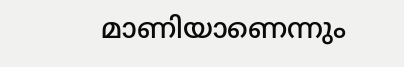മാണിയാണെന്നും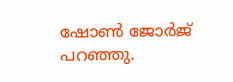ഷോണ്‍ ജോര്‍ജ് പറഞ്ഞു.